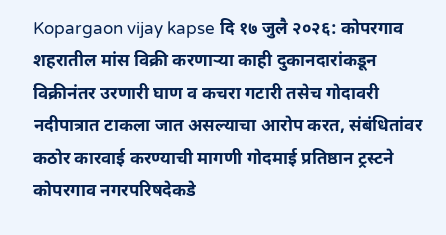Kopargaon vijay kapse दि १७ जुलै २०२६: कोपरगाव शहरातील मांस विक्री करणाऱ्या काही दुकानदारांकडून विक्रीनंतर उरणारी घाण व कचरा गटारी तसेच गोदावरी नदीपात्रात टाकला जात असल्याचा आरोप करत, संबंधितांवर कठोर कारवाई करण्याची मागणी गोदमाई प्रतिष्ठान ट्रस्टने कोपरगाव नगरपरिषदेकडे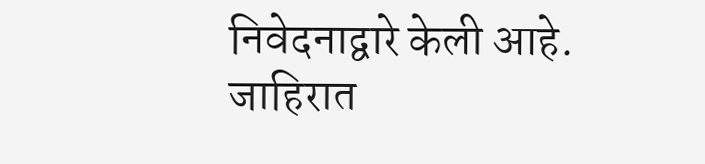निवेदनाद्वारे केली आहे.
जाहिरात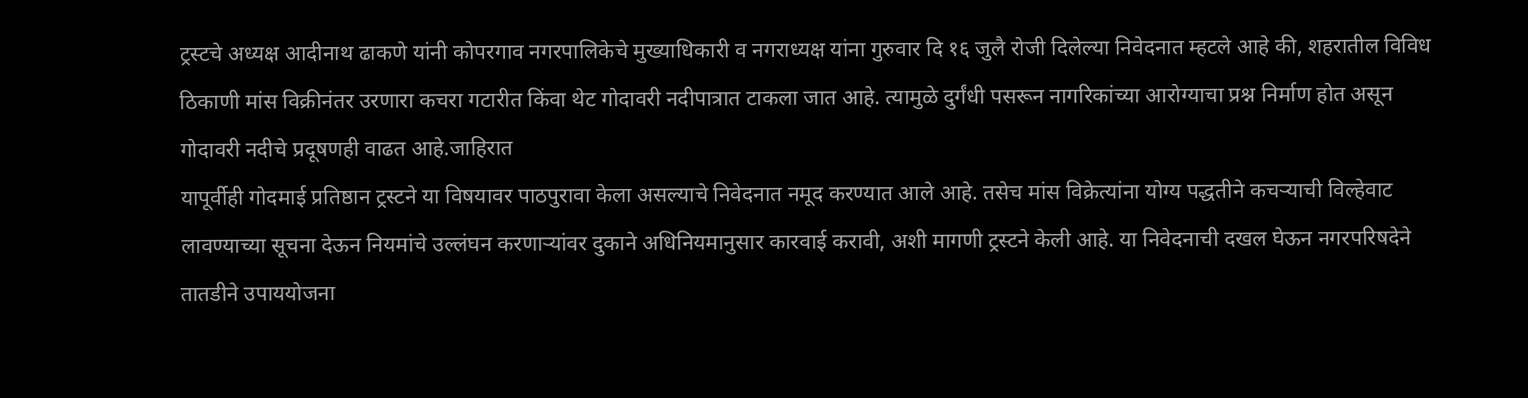ट्रस्टचे अध्यक्ष आदीनाथ ढाकणे यांनी कोपरगाव नगरपालिकेचे मुख्याधिकारी व नगराध्यक्ष यांना गुरुवार दि १६ जुलै रोजी दिलेल्या निवेदनात म्हटले आहे की, शहरातील विविध ठिकाणी मांस विक्रीनंतर उरणारा कचरा गटारीत किंवा थेट गोदावरी नदीपात्रात टाकला जात आहे. त्यामुळे दुर्गंधी पसरून नागरिकांच्या आरोग्याचा प्रश्न निर्माण होत असून गोदावरी नदीचे प्रदूषणही वाढत आहे.जाहिरात
यापूर्वीही गोदमाई प्रतिष्ठान ट्रस्टने या विषयावर पाठपुरावा केला असल्याचे निवेदनात नमूद करण्यात आले आहे. तसेच मांस विक्रेत्यांना योग्य पद्धतीने कचऱ्याची विल्हेवाट लावण्याच्या सूचना देऊन नियमांचे उल्लंघन करणाऱ्यांवर दुकाने अधिनियमानुसार कारवाई करावी, अशी मागणी ट्रस्टने केली आहे. या निवेदनाची दखल घेऊन नगरपरिषदेने तातडीने उपाययोजना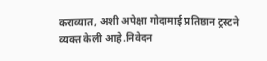कराव्यात, अशी अपेक्षा गोदामाई प्रतिष्ठान ट्रस्टने व्यक्त केली आहे.निवेदन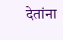देतांना